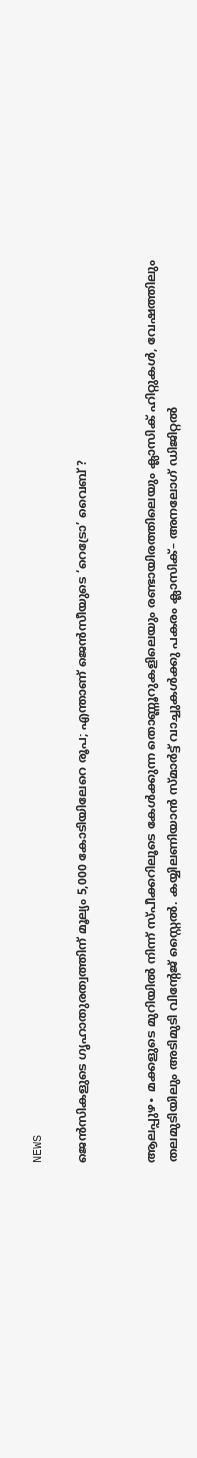NEWS

ജെൻസികളുടെ ഗൃഹാതുരത്വത്തിന് മൂല്യം 5,000 കോടിയിലേറെ രൂപ; എന്താണ് ജെൻസീയുടെ ‘റെട്രോ’ വൈബ് ?


ആലപ്പുഴ∙ മക്കളുടെ മുറിയിൽ നിന്ന് സ്പീക്കറിലൂടെ കേൾക്കുന്ന തൊണ്ണൂറുകളിലെയും രണ്ടായിരത്തിലെയും ക്ലാസിക് ഹിറ്റുകൾ, വേഷത്തിലും തലമുടിയിലും അടിമുടി വിന്റേജ് സ്റ്റൈൽ. കയ്യിലണിയാൻ സ്മാർട്ട് വാച്ചുകൾക്കു പകരം ക്ലാസിക്– അനലോഗ് ഡിജിറ്റൽ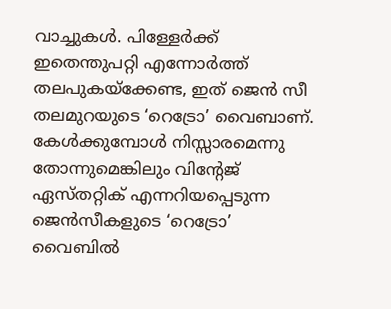വാച്ചുകൾ. പിള്ളേർക്ക് ഇതെന്തുപറ്റി എന്നോർത്ത് തലപുകയ്ക്കേണ്ട, ഇത് ജെൻ സീ തലമുറയുടെ ‘റെട്രോ’ വൈബാണ്. കേൾക്കുമ്പോൾ നിസ്സാരമെന്നു തോന്നുമെങ്കിലും വിന്റേജ് ഏസ്തറ്റിക് എന്നറിയപ്പെടുന്ന ജെൻസീകളുടെ ‘റെട്രോ’ വൈബിൽ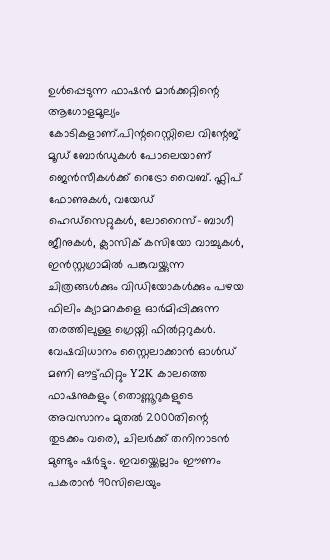ഉൾപ്പെടുന്ന ഫാഷൻ മാർക്കറ്റിന്റെ ആഗോളമൂല്യം കോടികളാണ്.പിന്ററെസ്റ്റിലെ വിന്റേജ് മൂഡ് ബോർഡുകൾ പോലെയാണ് ജെൻസീകൾക്ക് റെട്രോ വൈബ്. ഫ്ലിപ് ഫോണുകൾ, വയേഡ് ഹെ‍ഡ്സെറ്റുകൾ, ലോറൈസ്– ബാഗീ ജീനുകൾ, ക്ലാസിക് കസിയോ വാച്ചുകൾ, ഇൻസ്റ്റഗ്രാമിൽ പങ്കുവയ്ക്കുന്ന ചിത്രങ്ങൾക്കും വിഡിയോകൾക്കും പഴയ ഫിലിം ക്യാമറകളെ ഓർമിപ്പിക്കുന്ന തരത്തിലുള്ള ഗ്രെയ്നി ഫിൽറ്ററുകൾ. വേഷവിധാനം സ്റ്റൈലാക്കാൻ ഓൾഡ് മണി ഔട്ട്ഫിറ്റും Y2K കാലത്തെ ഫാഷനുകളും (തൊണ്ണൂറുകളുടെ അവസാനം മുതൽ 2000തിന്റെ തുടക്കം വരെ), ചിലർക്ക് തനിനാടൻ മുണ്ടും ഷർട്ടും. ഇവയ്ക്കെല്ലാം ഈണം പകരാൻ 90സിലെയും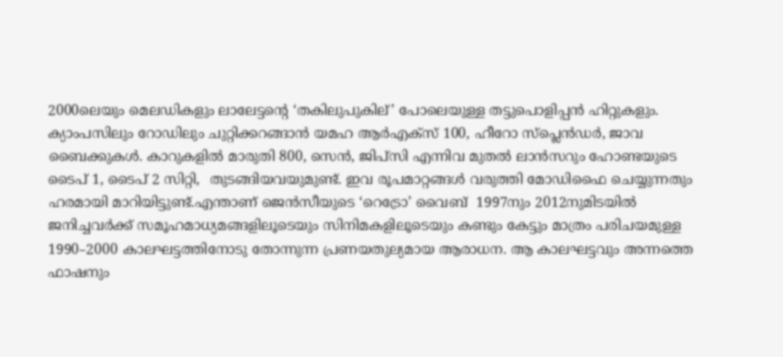2000ലെയും മെലഡികളും ലാലേട്ടന്റെ ‘തകിലുപുകില്’ പോലെയുള്ള തട്ടുപൊളിപ്പൻ ഹിറ്റുകളും. ക്യാംപസിലും റോഡിലും ചുറ്റിക്കറങ്ങാൻ യമഹ ആർഎക്സ് 100, ഹീറോ സ്പ്ലെൻഡർ, ജാവ ബൈക്കുകൾ. കാറുകളിൽ മാരുതി 800, സെൻ, ജിപ്സി എന്നിവ മുതൽ ലാൻസറും ഹോണ്ടയുടെ ടൈപ് 1, ടൈപ് 2 സിറ്റി,  തുടങ്ങിയവയുമുണ്ട്. ഇവ രൂപമാറ്റങ്ങൾ വരുത്തി മോഡിഫൈ ചെയ്യുന്നതും ഹരമായി മാറിയിട്ടുണ്ട്.എന്താണ് ജെൻസീയുടെ ‘റെട്രോ’ വൈബ്  1997നും 2012നുമിടയിൽ ജനിച്ചവർക്ക് സമൂഹമാധ്യമങ്ങളിലൂടെയും സിനിമകളിലൂടെയും കണ്ടും കേട്ടും മാത്രം പരിചയമുള്ള 1990–2000 കാലഘട്ടത്തിനോടു തോന്നുന്ന പ്രണയതുല്യമായ ആരാധന. ആ കാലഘട്ടവും അന്നത്തെ ഫാഷനും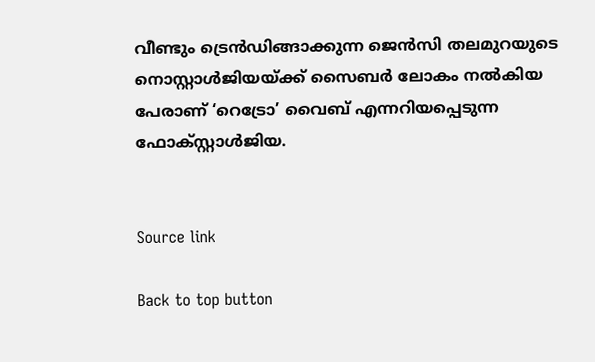വീണ്ടും ട്രെൻഡിങ്ങാക്കുന്ന ജെൻസി തലമുറയുടെ നൊസ്റ്റാൾജിയയ്ക്ക് സൈബർ ലോകം നൽകിയ പേരാണ് ‘റെട്രോ’ വൈബ് എന്നറിയപ്പെടുന്ന ഫോക്സ്റ്റാൾജിയ.


Source link

Back to top button